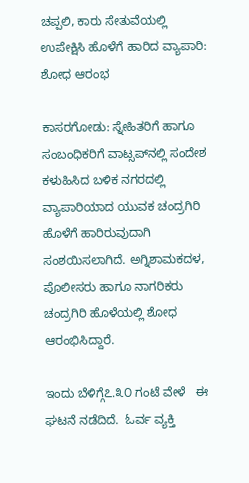ಚಪ್ಪಲಿ, ಕಾರು ಸೇತುವೆಯಲ್ಲಿ ಉಪೇಕ್ಷಿಸಿ ಹೊಳೆಗೆ ಹಾರಿದ ವ್ಯಾಪಾರಿ: ಶೋಧ ಆರಂಭ

ಕಾಸರಗೋಡು: ಸ್ನೇಹಿತರಿಗೆ ಹಾಗೂ ಸಂಬಂಧಿಕರಿಗೆ ವಾಟ್ಸಪ್‌ನಲ್ಲಿ ಸಂದೇಶ ಕಳುಹಿಸಿದ ಬಳಿಕ ನಗರದಲ್ಲಿ  ವ್ಯಾಪಾರಿಯಾದ ಯುವಕ ಚಂದ್ರಗಿರಿ ಹೊಳೆಗೆ ಹಾರಿರುವುದಾಗಿ ಸಂಶಯಿಸಲಾಗಿದೆ. ಅಗ್ನಿಶಾಮಕದಳ, ಪೊಲೀಸರು ಹಾಗೂ ನಾಗರಿಕರು ಚಂದ್ರಗಿರಿ ಹೊಳೆಯಲ್ಲಿ ಶೋಧ ಆರಂಭಿಸಿದ್ದಾರೆ.

ಇಂದು ಬೆಳಿಗ್ಗೆ೭.೩೦ ಗಂಟೆ ವೇಳೆ   ಈ ಘಟನೆ ನಡೆದಿದೆ.  ಓರ್ವ ವ್ಯಕ್ತಿ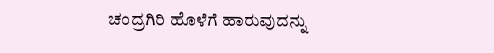ಚಂದ್ರಗಿರಿ ಹೊಳೆಗೆ ಹಾರುವುದನ್ನು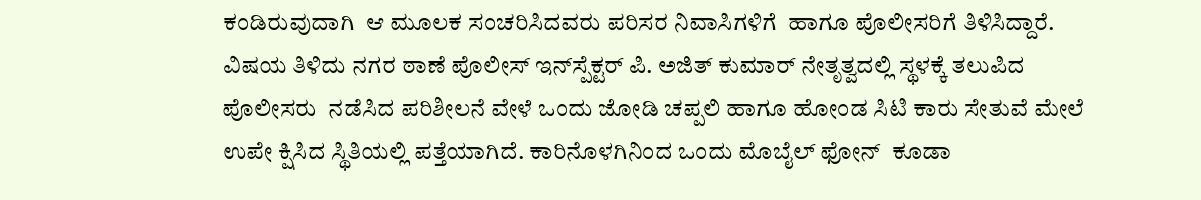ಕಂಡಿರುವುದಾಗಿ  ಆ ಮೂಲಕ ಸಂಚರಿಸಿದವರು ಪರಿಸರ ನಿವಾಸಿಗಳಿಗೆ  ಹಾಗೂ ಪೊಲೀಸರಿಗೆ ತಿಳಿಸಿದ್ದಾರೆ. ವಿಷಯ ತಿಳಿದು ನಗರ ಠಾಣೆ ಪೊಲೀಸ್ ಇನ್‌ಸ್ಪೆಕ್ಟರ್ ಪಿ. ಅಜಿತ್ ಕುಮಾರ್ ನೇತೃತ್ವದಲ್ಲಿ ಸ್ಥಳಕ್ಕೆ ತಲುಪಿದ ಪೊಲೀಸರು  ನಡೆಸಿದ ಪರಿಶೀಲನೆ ವೇಳೆ ಒಂದು ಜೋಡಿ ಚಪ್ಪಲಿ ಹಾಗೂ ಹೋಂಡ ಸಿಟಿ ಕಾರು ಸೇತುವೆ ಮೇಲೆ ಉಪೇ ಕ್ಷಿಸಿದ ಸ್ಥಿತಿಯಲ್ಲಿ ಪತ್ತೆಯಾಗಿದೆ. ಕಾರಿನೊಳಗಿನಿಂದ ಒಂದು ಮೊಬೈಲ್ ಫೋನ್  ಕೂಡಾ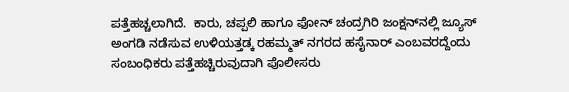ಪತ್ತೆಹಚ್ಚಲಾಗಿದೆ.  ಕಾರು, ಚಪ್ಪಲಿ ಹಾಗೂ ಫೋನ್ ಚಂದ್ರಗಿರಿ ಜಂಕ್ಷನ್‌ನಲ್ಲಿ ಜ್ಯೂಸ್ ಅಂಗಡಿ ನಡೆಸುವ ಉಳಿಯತ್ತಡ್ಕ ರಹಮ್ಮತ್ ನಗರದ ಹಸೈನಾರ್ ಎಂಬವರದ್ದೆಂದು ಸಂಬಂಧಿಕರು ಪತ್ತೆಹಚ್ಚಿರುವುದಾಗಿ ಪೊಲೀಸರು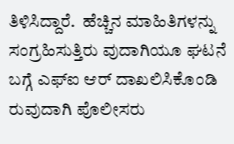ತಿಳಿಸಿದ್ದಾರೆ.  ಹೆಚ್ಚಿನ ಮಾಹಿತಿಗಳನ್ನು ಸಂಗ್ರಹಿಸುತ್ತಿರು ವುದಾಗಿಯೂ ಘಟನೆ ಬಗ್ಗೆ ಎಫ್‌ಐ ಆರ್ ದಾಖಲಿಸಿಕೊಂಡಿ ರುವುದಾಗಿ ಪೊಲೀಸರು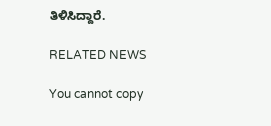ತಿಳಿಸಿದ್ದಾರೆ.

RELATED NEWS

You cannot copy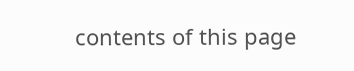contents of this page